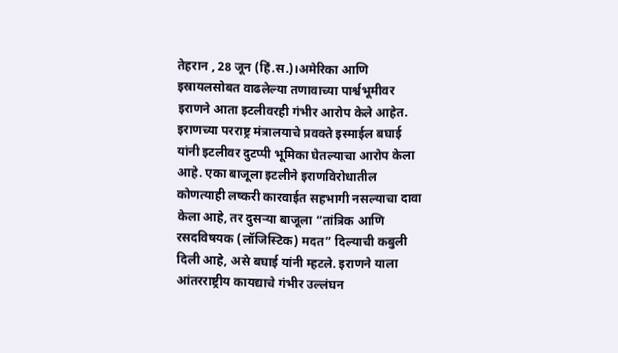तेहरान , 28 जून (हिं.स.)।अमेरिका आणि इस्रायलसोबत वाढलेल्या तणावाच्या पार्श्वभूमीवर इराणने आता इटलीवरही गंभीर आरोप केले आहेत. इराणच्या परराष्ट्र मंत्रालयाचे प्रवक्ते इस्माईल बघाई यांनी इटलीवर दुटप्पी भूमिका घेतल्याचा आरोप केला आहे. एका बाजूला इटलीने इराणविरोधातील कोणत्याही लष्करी कारवाईत सहभागी नसल्याचा दावा केला आहे, तर दुसऱ्या बाजूला “तांत्रिक आणि रसदविषयक (लॉजिस्टिक) मदत” दिल्याची कबुली दिली आहे, असे बघाई यांनी म्हटले. इराणने याला आंतरराष्ट्रीय कायद्याचे गंभीर उल्लंघन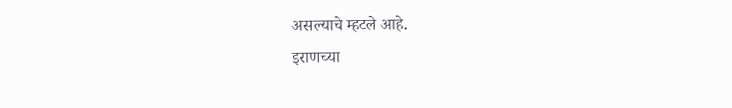असल्याचे म्हटले आहे.
इराणच्या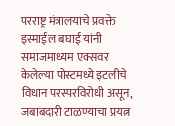परराष्ट्र मंत्रालयाचे प्रवक्ते इस्माईल बघाई यांनी समाजमाध्यम एक्सवर केलेल्या पोस्टमध्ये इटलीचे विधान परस्परविरोधी असून, जबाबदारी टाळण्याचा प्रयत्न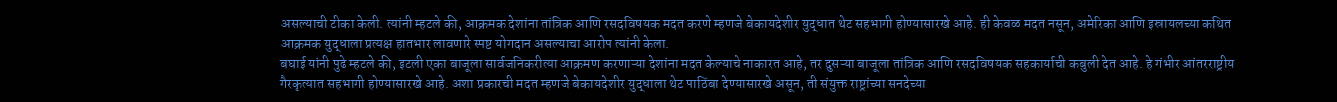असल्याची टीका केली. त्यांनी म्हटले की, आक्रमक देशांना तांत्रिक आणि रसदविषयक मदत करणे म्हणजे बेकायदेशीर युद्धात थेट सहभागी होण्यासारखे आहे. ही केवळ मदत नसून, अमेरिका आणि इस्रायलच्या कथित आक्रमक युद्धाला प्रत्यक्ष हातभार लावणारे स्पष्ट योगदान असल्याचा आरोप त्यांनी केला.
बघाई यांनी पुढे म्हटले की, इटली एका बाजूला सार्वजनिकरीत्या आक्रमण करणाऱ्या देशांना मदत केल्याचे नाकारत आहे, तर दुसऱ्या बाजूला तांत्रिक आणि रसदविषयक सहकार्याची कबुली देत आहे. हे गंभीर आंतरराष्ट्रीय गैरकृत्यात सहभागी होण्यासारखे आहे. अशा प्रकारची मदत म्हणजे बेकायदेशीर युद्धाला थेट पाठिंबा देण्यासारखे असून, ती संयुक्त राष्ट्रांच्या सनदेच्या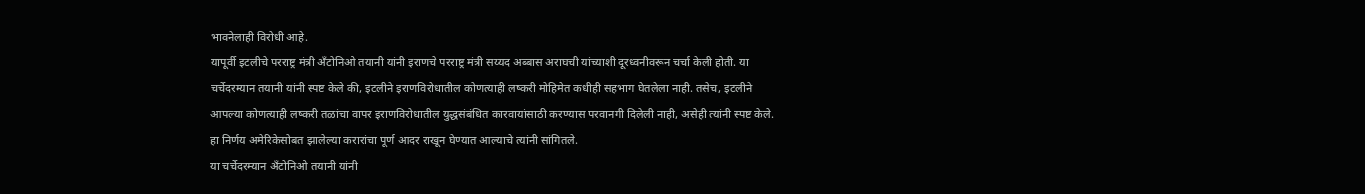भावनेलाही विरोधी आहे.
यापूर्वी इटलीचे परराष्ट्र मंत्री अँटोनिओ तयानी यांनी इराणचे परराष्ट्र मंत्री सय्यद अब्बास अराघची यांच्याशी दूरध्वनीवरून चर्चा केली होती. या चर्चेदरम्यान तयानी यांनी स्पष्ट केले की, इटलीने इराणविरोधातील कोणत्याही लष्करी मोहिमेत कधीही सहभाग घेतलेला नाही. तसेच, इटलीने आपल्या कोणत्याही लष्करी तळांचा वापर इराणविरोधातील युद्धसंबंधित कारवायांसाठी करण्यास परवानगी दिलेली नाही, असेही त्यांनी स्पष्ट केले. हा निर्णय अमेरिकेसोबत झालेल्या करारांचा पूर्ण आदर राखून घेण्यात आल्याचे त्यांनी सांगितले.
या चर्चेदरम्यान अँटोनिओ तयानी यांनी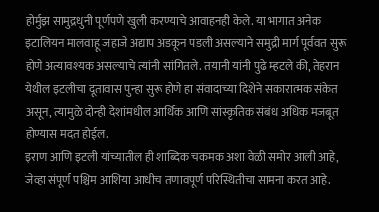होर्मुझ सामुद्रधुनी पूर्णपणे खुली करण्याचे आवाहनही केले. या भागात अनेक इटालियन मालवाहू जहाजे अद्याप अडकून पडली असल्याने समुद्री मार्ग पूर्ववत सुरू होणे अत्यावश्यक असल्याचे त्यांनी सांगितले. तयानी यांनी पुढे म्हटले की, तेहरान येथील इटलीचा दूतावास पुन्हा सुरू होणे हा संवादाच्या दिशेने सकारात्मक संकेत असून, त्यामुळे दोन्ही देशांमधील आर्थिक आणि सांस्कृतिक संबंध अधिक मजबूत होण्यास मदत होईल.
इराण आणि इटली यांच्यातील ही शाब्दिक चकमक अशा वेळी समोर आली आहे, जेव्हा संपूर्ण पश्चिम आशिया आधीच तणावपूर्ण परिस्थितीचा सामना करत आहे.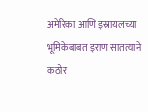अमेरिका आणि इस्रायलच्या भूमिकेबाबत इराण सातत्याने कठोर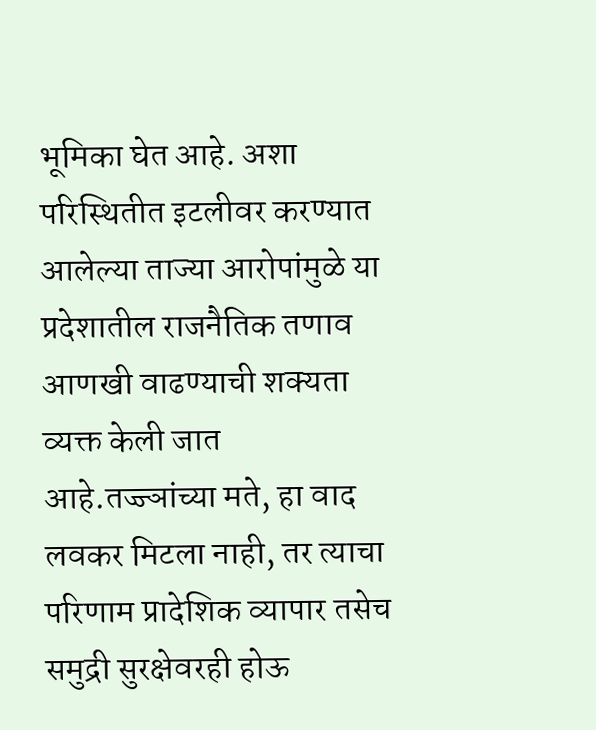भूमिका घेत आहे. अशा परिस्थितीत इटलीवर करण्यात आलेल्या ताज्या आरोपांमुळे या प्रदेशातील राजनैतिक तणाव आणखी वाढण्याची शक्यता व्यक्त केली जात आहे.तज्ज्ञांच्या मते, हा वाद लवकर मिटला नाही, तर त्याचा परिणाम प्रादेशिक व्यापार तसेच समुद्री सुरक्षेवरही होऊ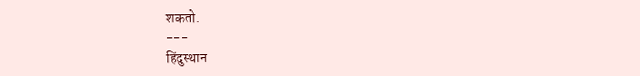शकतो.
---
हिंदुस्थान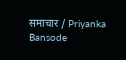समाचार / Priyanka Bansode